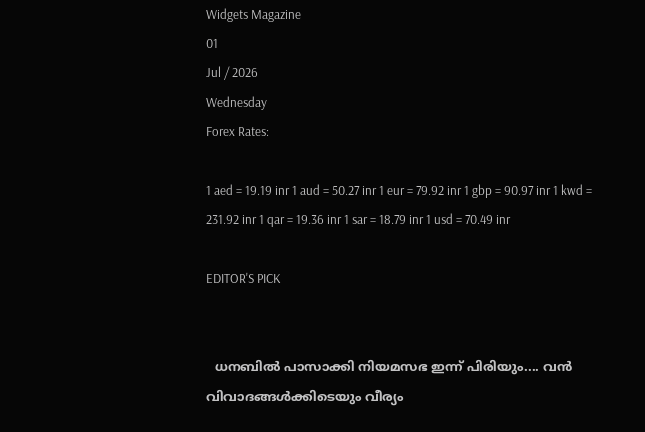Widgets Magazine
01
Jul / 2026
Wednesday
Forex Rates:

1 aed = 19.19 inr 1 aud = 50.27 inr 1 eur = 79.92 inr 1 gbp = 90.97 inr 1 kwd = 231.92 inr 1 qar = 19.36 inr 1 sar = 18.79 inr 1 usd = 70.49 inr

EDITOR'S PICK


  ധനബിൽ പാസാക്കി നിയമസഭ ഇന്ന് പിരിയും.... വൻ വിവാദങ്ങൾക്കിടെയും വീര്യം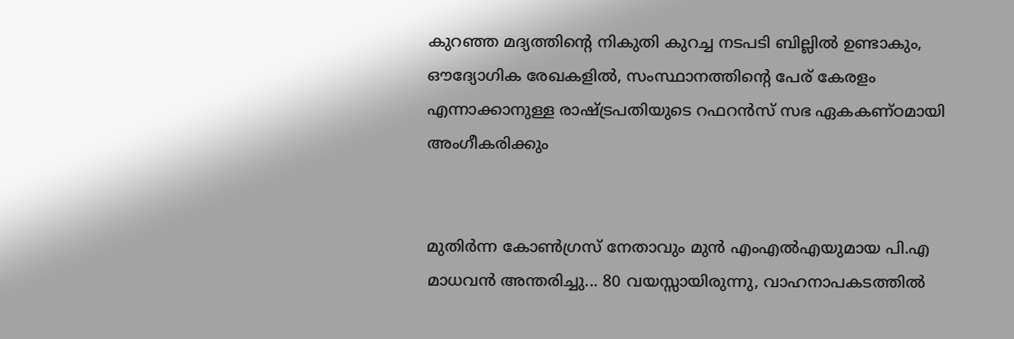കുറഞ്ഞ മദ്യത്തിൻ്റെ നികുതി കുറച്ച നടപടി ബില്ലിൽ ഉണ്ടാകും, ഔദ്യോഗിക രേഖകളിൽ, സംസ്ഥാനത്തിന്റെ പേര് കേരളം എന്നാക്കാനുള്ള രാഷ്ട്രപതിയുടെ റഫറൻസ് സഭ ഏകകണ്ഠമായി അംഗീകരിക്കും


മുതിർന്ന കോൺഗ്രസ് നേതാവും മുൻ എംഎൽഎയുമായ പി.എ മാധവൻ അന്തരിച്ചു... 80 വയസ്സായിരുന്നു, വാഹനാപകടത്തിൽ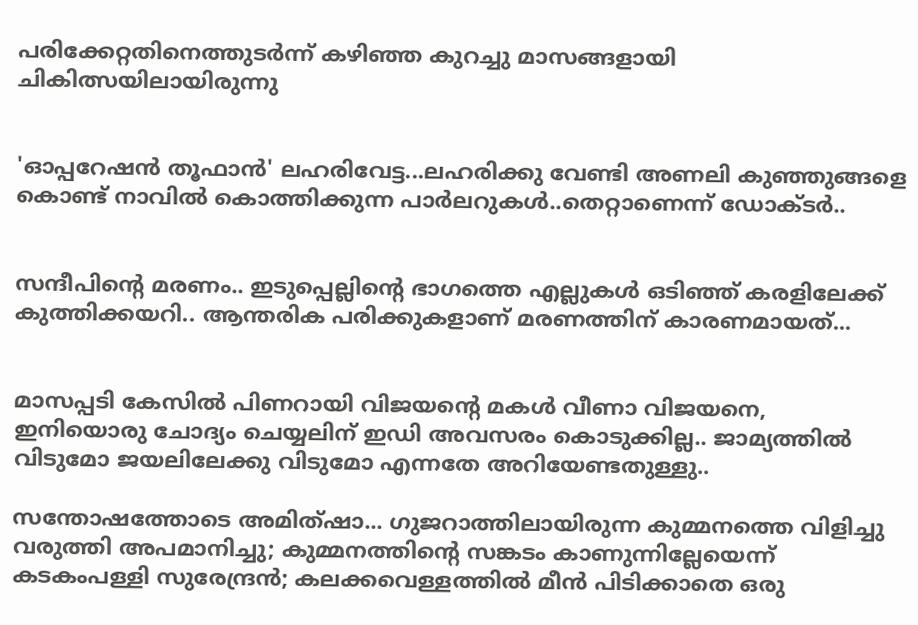പരിക്കേറ്റതിനെത്തുടർന്ന് കഴിഞ്ഞ കുറച്ചു മാസങ്ങളായി ചികിത്സയിലായിരുന്നു


'ഓപ്പറേഷൻ തൂഫാൻ' ലഹരിവേട്ട...ലഹരിക്കു വേണ്ടി അണലി കുഞ്ഞുങ്ങളെ കൊണ്ട് നാവിൽ കൊത്തിക്കുന്ന പാർലറുകൾ..തെറ്റാണെന്ന് ഡോക്ടർ..


സന്ദീപിന്റെ മരണം.. ഇടുപ്പെല്ലിന്റെ ഭാഗത്തെ എല്ലുകള്‍ ഒടിഞ്ഞ് കരളിലേക്ക് കുത്തിക്കയറി.. ആന്തരിക പരിക്കുകളാണ് മരണത്തിന് കാരണമായത്...


മാസപ്പടി കേസില്‍ പിണറായി വിജയന്റെ മകള്‍ വീണാ വിജയനെ, ഇനിയൊരു ചോദ്യം ചെയ്യലിന് ഇഡി അവസരം കൊടുക്കില്ല.. ജാമ്യത്തില്‍ വിടുമോ ജയലിലേക്കു വിടുമോ എന്നതേ അറിയേണ്ടതുള്ളു..

സന്തോഷത്തോടെ അമിത്ഷാ... ഗുജറാത്തിലായിരുന്ന കുമ്മനത്തെ വിളിച്ചു വരുത്തി അപമാനിച്ചു; കുമ്മനത്തിന്റെ സങ്കടം കാണുന്നില്ലേയെന്ന് കടകംപള്ളി സുരേന്ദ്രന്‍; കലക്കവെള്ളത്തില്‍ മീന്‍ പിടിക്കാതെ ഒരു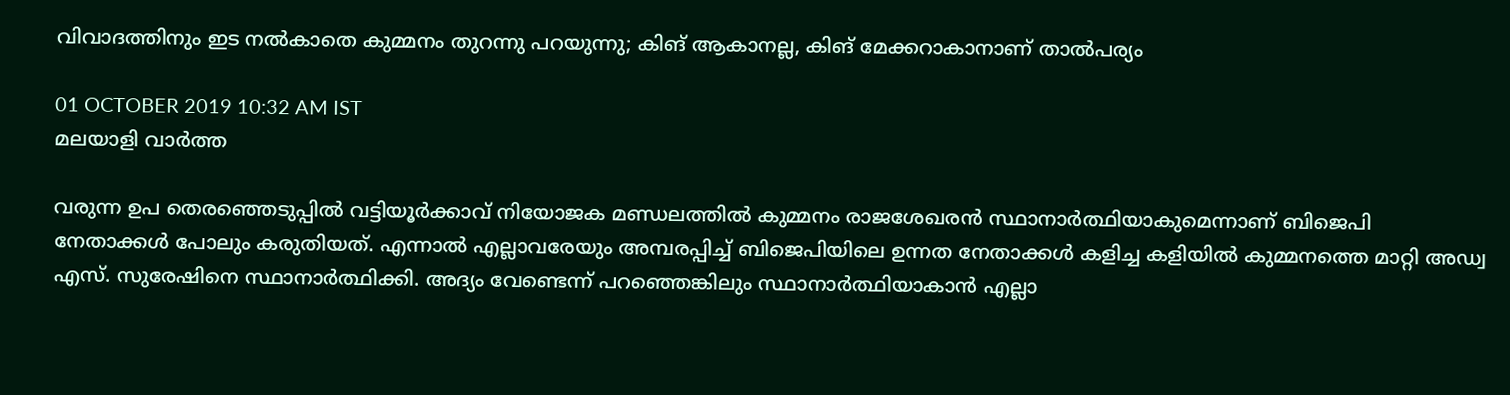വിവാദത്തിനും ഇട നല്‍കാതെ കുമ്മനം തുറന്നു പറയുന്നു; കിങ് ആകാനല്ല, കിങ് മേക്കറാകാനാണ് താല്‍പര്യം

01 OCTOBER 2019 10:32 AM IST
മലയാളി വാര്‍ത്ത

വരുന്ന ഉപ തെരഞ്ഞെടുപ്പില്‍ വട്ടിയൂര്‍ക്കാവ് നിയോജക മണ്ഡലത്തില്‍ കുമ്മനം രാജശേഖരന്‍ സ്ഥാനാര്‍ത്ഥിയാകുമെന്നാണ് ബിജെപി നേതാക്കള്‍ പോലും കരുതിയത്. എന്നാല്‍ എല്ലാവരേയും അമ്പരപ്പിച്ച് ബിജെപിയിലെ ഉന്നത നേതാക്കള്‍ കളിച്ച കളിയില്‍ കുമ്മനത്തെ മാറ്റി അഡ്വ എസ്. സുരേഷിനെ സ്ഥാനാര്‍ത്ഥിക്കി. അദ്യം വേണ്ടെന്ന് പറഞ്ഞെങ്കിലും സ്ഥാനാര്‍ത്ഥിയാകാന്‍ എല്ലാ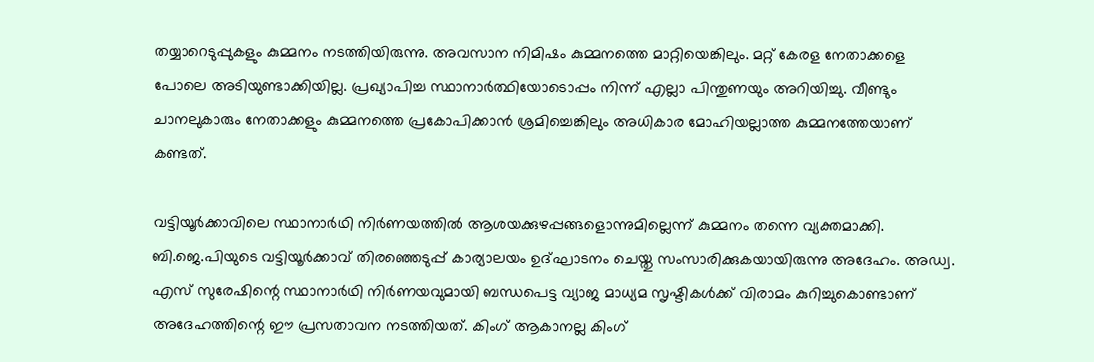തയ്യാറെടുപ്പുകളും കുമ്മനം നടത്തിയിരുന്നു. അവസാന നിമിഷം കുമ്മനത്തെ മാറ്റിയെങ്കിലും. മറ്റ് കേരള നേതാക്കളെ പോലെ അടിയുണ്ടാക്കിയില്ല. പ്രഖ്യാപിച്ച സ്ഥാനാര്‍ത്ഥിയോടൊപ്പം നിന്ന് എല്ലാ പിന്തുണയും അറിയിച്ചു. വീണ്ടും ചാനലുകാരും നേതാക്കളും കുമ്മനത്തെ പ്രകോപിക്കാന്‍ ശ്രമിച്ചെങ്കിലും അധികാര മോഹിയല്ലാത്ത കുമ്മനത്തേയാണ് കണ്ടത്.

വട്ടിയൂര്‍ക്കാവിലെ സ്ഥാനാര്‍ഥി നിര്‍ണയത്തില്‍ ആശയക്കുഴപ്പങ്ങളൊന്നുമില്ലെന്ന് കുമ്മനം തന്നെ വ്യക്തമാക്കി. ബി.ജെ.പിയുടെ വട്ടിയൂര്‍ക്കാവ് തിരഞ്ഞെടുപ്പ് കാര്യാലയം ഉദ്ഘാടനം ചെയ്തു സംസാരിക്കുകയായിരുന്നു അദേഹം. അഡ്വ. എസ് സുരേഷിന്റെ സ്ഥാനാര്‍ഥി നിര്‍ണയവുമായി ബന്ധപെട്ട വ്യാജ മാധ്യമ സൃഷ്ടികള്‍ക്ക് വിരാമം കുറിച്ചുകൊണ്ടാണ് അദേഹത്തിന്റെ ഈ പ്രസതാവന നടത്തിയത്. കിംഗ് ആകാനല്ല കിംഗ്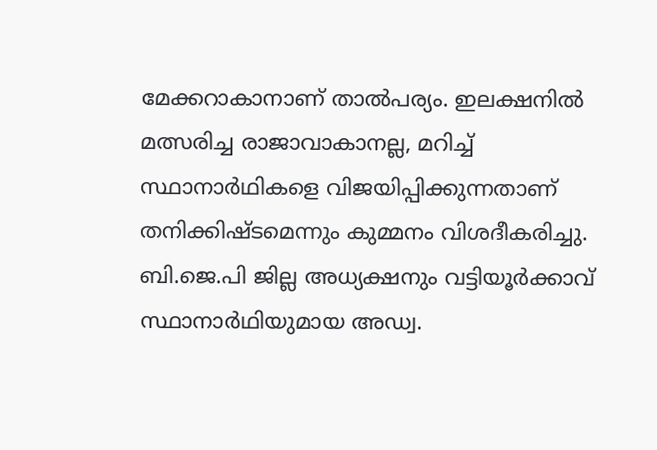മേക്കറാകാനാണ് താല്‍പര്യം. ഇലക്ഷനില്‍ മത്സരിച്ച രാജാവാകാനല്ല, മറിച്ച് സ്ഥാനാര്‍ഥികളെ വിജയിപ്പിക്കുന്നതാണ് തനിക്കിഷ്ടമെന്നും കുമ്മനം വിശദീകരിച്ചു. ബി.ജെ.പി ജില്ല അധ്യക്ഷനും വട്ടിയൂര്‍ക്കാവ് സ്ഥാനാര്‍ഥിയുമായ അഡ്വ.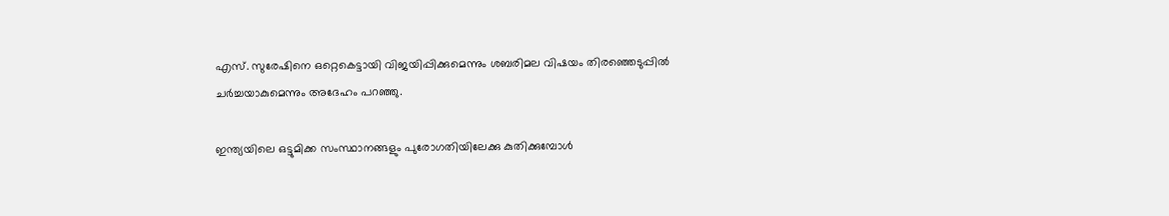എസ്. സുരേഷിനെ ഒറ്റെകെട്ടായി വിജയിപ്പിക്കുമെന്നും ശബരിമല വിഷയം തിരഞ്ഞെടുപ്പില്‍ ചര്‍ച്ചയാകുമെന്നും അദേഹം പറഞ്ഞു.

ഇന്ത്യയിലെ ഒട്ടുമിക്ക സംസ്ഥാനങ്ങളും പുരോഗതിയിലേക്കു കുതിക്കുമ്പോള്‍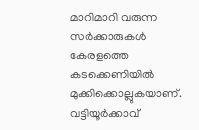മാറിമാറി വരുന്ന സര്‍ക്കാരുകള്‍ കേരളത്തെ കടക്കെണിയില്‍ മുക്കിക്കൊല്ലുകയാണ്. വട്ടിയൂര്‍ക്കാവ്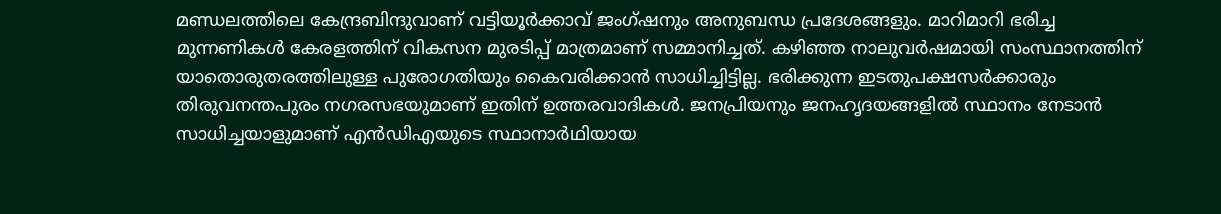മണ്ഡലത്തിലെ കേന്ദ്രബിന്ദുവാണ് വട്ടിയൂര്‍ക്കാവ് ജംഗ്ഷനും അനുബന്ധ പ്രദേശങ്ങളും. മാറിമാറി ഭരിച്ച മുന്നണികള്‍ കേരളത്തിന് വികസന മുരടിപ്പ് മാത്രമാണ് സമ്മാനിച്ചത്. കഴിഞ്ഞ നാലുവര്‍ഷമായി സംസ്ഥാനത്തിന് യാതൊരുതരത്തിലുള്ള പുരോഗതിയും കൈവരിക്കാന്‍ സാധിച്ചിട്ടില്ല. ഭരിക്കുന്ന ഇടതുപക്ഷസര്‍ക്കാരും തിരുവനന്തപുരം നഗരസഭയുമാണ് ഇതിന് ഉത്തരവാദികള്‍. ജനപ്രിയനും ജനഹൃദയങ്ങളില്‍ സ്ഥാനം നേടാന്‍ സാധിച്ചയാളുമാണ് എന്‍ഡിഎയുടെ സ്ഥാനാര്‍ഥിയായ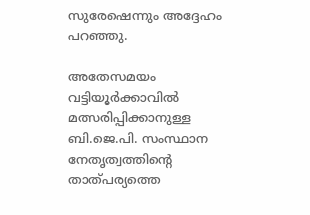സുരേഷെന്നും അദ്ദേഹം പറഞ്ഞു.

അതേസമയം വട്ടിയൂര്‍ക്കാവില്‍ മത്സരിപ്പിക്കാനുള്ള ബി.ജെ.പി. സംസ്ഥാന നേതൃത്വത്തിന്റെ താത്പര്യത്തെ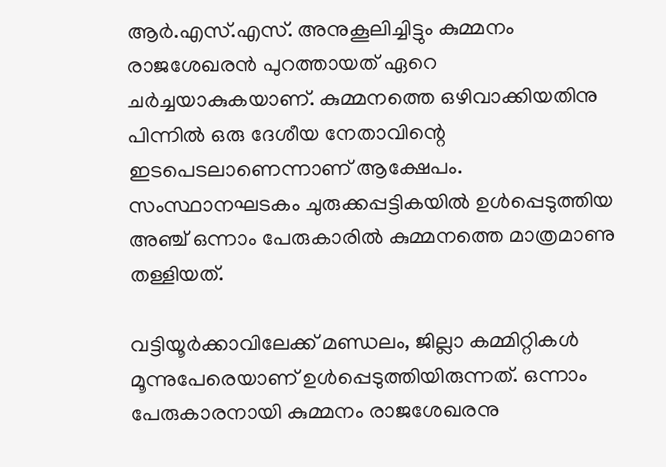ആര്‍.എസ്.എസ്. അനുകൂലിച്ചിട്ടും കുമ്മനം രാജശേഖരന്‍ പുറത്തായത് ഏറെ ചര്‍ച്ചയാകുകയാണ്. കുമ്മനത്തെ ഒഴിവാക്കിയതിനു പിന്നില്‍ ഒരു ദേശീയ നേതാവിന്റെ ഇടപെടലാണെന്നാണ് ആക്ഷേപം. സംസ്ഥാനഘടകം ചുരുക്കപ്പട്ടികയില്‍ ഉള്‍പ്പെടുത്തിയ അഞ്ച് ഒന്നാം പേരുകാരില്‍ കുമ്മനത്തെ മാത്രമാണു തള്ളിയത്.

വട്ടിയൂര്‍ക്കാവിലേക്ക് മണ്ഡലം, ജില്ലാ കമ്മിറ്റികള്‍ മൂന്നുപേരെയാണ് ഉള്‍പ്പെടുത്തിയിരുന്നത്. ഒന്നാം പേരുകാരനായി കുമ്മനം രാജശേഖരനു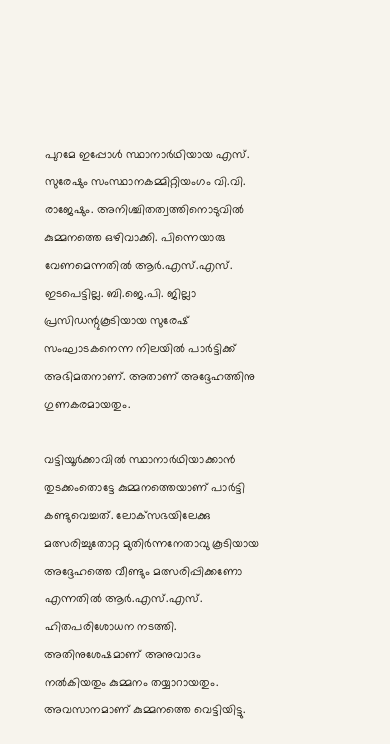പുറമേ ഇപ്പോള്‍ സ്ഥാനാര്‍ഥിയായ എസ്. സുരേഷും സംസ്ഥാനകമ്മിറ്റിയംഗം വി.വി. രാജേഷും. അനിശ്ചിതത്വത്തിനൊടുവില്‍ കുമ്മനത്തെ ഒഴിവാക്കി. പിന്നെയാരു വേണമെന്നതില്‍ ആര്‍.എസ്.എസ്. ഇടപെട്ടില്ല. ബി.ജെ.പി. ജില്ലാ പ്രസിഡന്റുകൂടിയായ സുരേഷ് സംഘാടകനെന്ന നിലയില്‍ പാര്‍ട്ടിക്ക് അഭിമതനാണ്. അതാണ് അദ്ദേഹത്തിനു ഗുണകരമായതും.

വട്ടിയൂര്‍ക്കാവില്‍ സ്ഥാനാര്‍ഥിയാക്കാന്‍ തുടക്കംതൊട്ടേ കുമ്മനത്തെയാണ് പാര്‍ട്ടി കണ്ടുവെച്ചത്. ലോക്‌സഭയിലേക്കു മത്സരിച്ചുതോറ്റ മുതിര്‍ന്നനേതാവു കൂടിയായ അദ്ദേഹത്തെ വീണ്ടും മത്സരിപ്പിക്കണോ എന്നതില്‍ ആര്‍.എസ്.എസ്. ഹിതപരിശോധന നടത്തി. അതിനുശേഷമാണ് അനുവാദം നല്‍കിയതും കുമ്മനം തയ്യാറായതും. അവസാനമാണ് കുമ്മനത്തെ വെട്ടിയിട്ടു.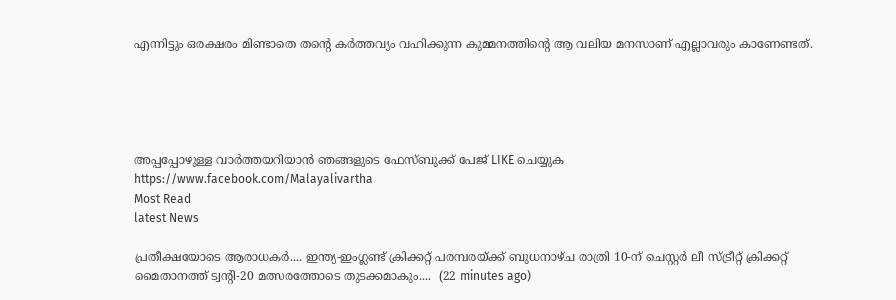എന്നിട്ടും ഒരക്ഷരം മിണ്ടാതെ തന്റെ കര്‍ത്തവ്യം വഹിക്കുന്ന കുമ്മനത്തിന്റെ ആ വലിയ മനസാണ് എല്ലാവരും കാണേണ്ടത്.





അപ്പപ്പോഴുള്ള വാര്‍ത്തയറിയാന്‍ ഞങ്ങളുടെ ഫേസ്‌ബുക്ക്‌ പേജ് LIKE ചെയ്യുക
https://www.facebook.com/Malayalivartha
Most Read
latest News

പ്രതീക്ഷയോടെ ആരാധകർ.... ഇന്ത്യ-ഇംഗ്ലണ്ട് ക്രിക്കറ്റ് പരമ്പരയ്ക്ക് ബുധനാഴ്ച രാത്രി 10-ന് ചെസ്റ്റർ ലീ സ്ട്രീറ്റ് ക്രിക്കറ്റ് മൈതാനത്ത് ട്വന്റി-20 മത്സരത്തോടെ തുടക്കമാകും....  (22 minutes ago)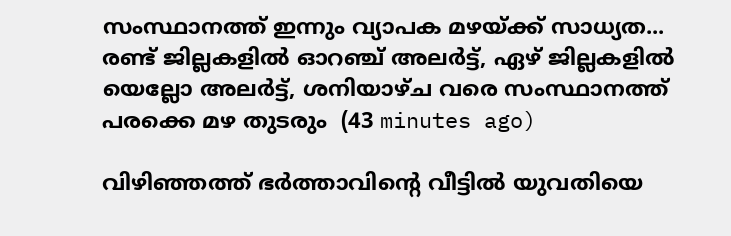സംസ്ഥാനത്ത് ഇന്നും വ്യാപക മഴയ്ക്ക് സാധ്യത... രണ്ട് ജില്ലകളിൽ ഓറഞ്ച് അലർട്ട്, ഏഴ് ജില്ലകളിൽ യെല്ലോ അലർട്ട്, ശനിയാഴ്ച വരെ സംസ്ഥാനത്ത് പരക്കെ മഴ തുടരും  (43 minutes ago)

വിഴിഞ്ഞത്ത് ഭർത്താവിന്റെ വീട്ടിൽ യുവതിയെ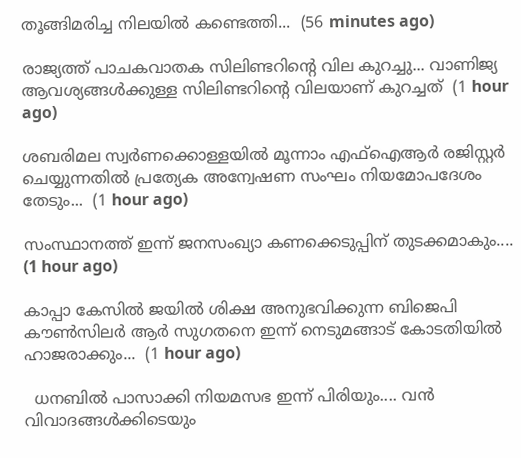തൂങ്ങിമരിച്ച നിലയിൽ കണ്ടെത്തി...  (56 minutes ago)

രാജ്യത്ത് പാചകവാതക സിലിണ്ടറിന്റെ വില കുറച്ചു... വാണിജ്യ ആവശ്യങ്ങൾക്കുള്ള സിലിണ്ടറിന്റെ വിലയാണ് കുറച്ചത്  (1 hour ago)

ശബരിമല സ്വർണക്കൊള്ളയിൽ മൂന്നാം എഫ്ഐആർ രജിസ്റ്റർ ചെയ്യുന്നതിൽ പ്രത്യേക അന്വേഷണ സംഘം നിയമോപദേശം തേടും...  (1 hour ago)

സംസ്ഥാനത്ത് ഇന്ന് ജനസംഖ്യാ കണക്കെടുപ്പിന് തുടക്കമാകും....  (1 hour ago)

കാപ്പാ കേസിൽ ജയിൽ ശിക്ഷ അനുഭവിക്കുന്ന ബിജെപി കൗൺസിലർ ആർ സുഗതനെ ഇന്ന് നെടുമങ്ങാട് കോടതിയിൽ ഹാജരാക്കും...  (1 hour ago)

  ധനബിൽ പാസാക്കി നിയമസഭ ഇന്ന് പിരിയും.... വൻ വിവാദങ്ങൾക്കിടെയും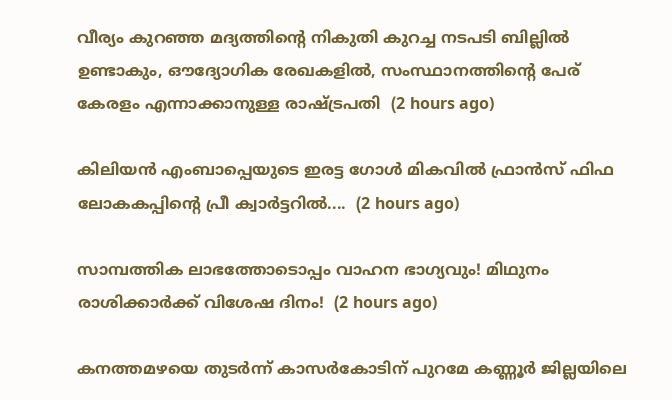വീര്യം കുറഞ്ഞ മദ്യത്തിൻ്റെ നികുതി കുറച്ച നടപടി ബില്ലിൽ ഉണ്ടാകും, ഔദ്യോഗിക രേഖകളിൽ, സംസ്ഥാനത്തിന്റെ പേര് കേരളം എന്നാക്കാനുള്ള രാഷ്ട്രപതി  (2 hours ago)

കിലിയന്‍ എംബാപ്പെയുടെ ഇരട്ട ഗോള്‍ മികവില്‍ ഫ്രാന്‍സ് ഫിഫ ലോകകപ്പിന്റെ പ്രീ ക്വാര്‍ട്ടറില്‍....  (2 hours ago)

സാമ്പത്തിക ലാഭത്തോടൊപ്പം വാഹന ഭാഗ്യവും! മിഥുനം രാശിക്കാർക്ക് വിശേഷ ദിനം!  (2 hours ago)

കനത്തമഴയെ തുടര്‍ന്ന് കാസര്‍കോടിന് പുറമേ കണ്ണൂര്‍ ജില്ലയിലെ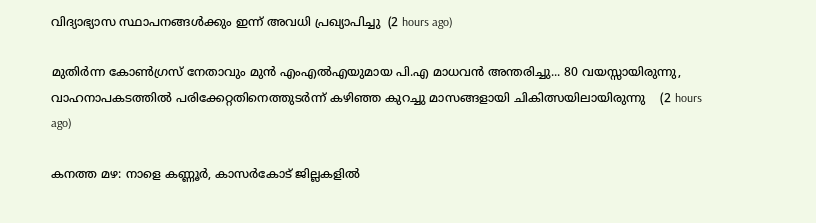വിദ്യാഭ്യാസ സ്ഥാപനങ്ങള്‍ക്കും ഇന്ന് അവധി പ്രഖ്യാപിച്ചു  (2 hours ago)

മുതിർന്ന കോൺഗ്രസ് നേതാവും മുൻ എംഎൽഎയുമായ പി.എ മാധവൻ അന്തരിച്ചു... 80 വയസ്സായിരുന്നു, വാഹനാപകടത്തിൽ പരിക്കേറ്റതിനെത്തുടർന്ന് കഴിഞ്ഞ കുറച്ചു മാസങ്ങളായി ചികിത്സയിലായിരുന്നു    (2 hours ago)

കനത്ത മഴ: നാളെ കണ്ണൂര്‍, കാസര്‍കോട് ജില്ലകളില്‍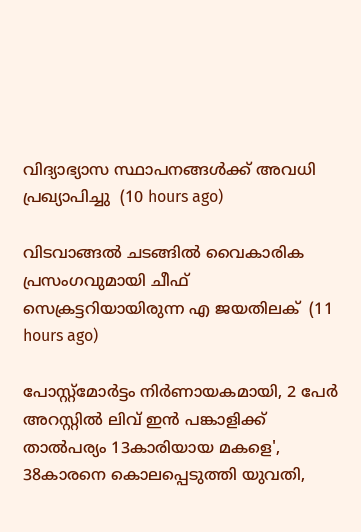വിദ്യാഭ്യാസ സ്ഥാപനങ്ങള്‍ക്ക് അവധി പ്രഖ്യാപിച്ചു  (10 hours ago)

വിടവാങ്ങല്‍ ചടങ്ങില്‍ വൈകാരിക പ്രസംഗവുമായി ചീഫ് സെക്രട്ടറിയായിരുന്ന എ ജയതിലക്  (11 hours ago)

പോസ്റ്റ്മോർട്ടം നിർണായകമായി, 2 പേർ അറസ്റ്റിൽ ലിവ് ഇൻ പങ്കാളിക്ക് താൽപര്യം 13കാരിയായ മകളെ', 38കാരനെ കൊലപ്പെടുത്തി യുവതി,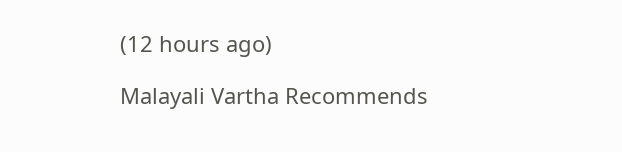(12 hours ago)

Malayali Vartha Recommends